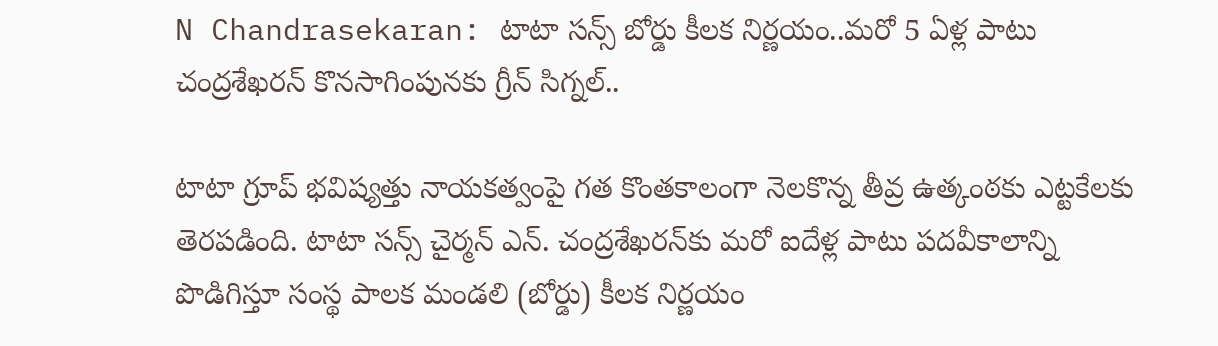N Chandrasekaran: టాటా సన్స్ బోర్డు కీలక నిర్ణయం..మరో 5 ఏళ్ల పాటు చంద్రశేఖరన్ కొనసాగింపునకు గ్రీన్ సిగ్నల్..

టాటా గ్రూప్ భవిష్యత్తు నాయకత్వంపై గత కొంతకాలంగా నెలకొన్న తీవ్ర ఉత్కంఠకు ఎట్టకేలకు తెరపడింది. టాటా సన్స్ చైర్మన్ ఎన్‌. చంద్రశేఖరన్‌కు మరో ఐదేళ్ల పాటు పదవీకాలాన్ని పొడిగిస్తూ సంస్థ పాలక మండలి (బోర్డు) కీలక నిర్ణయం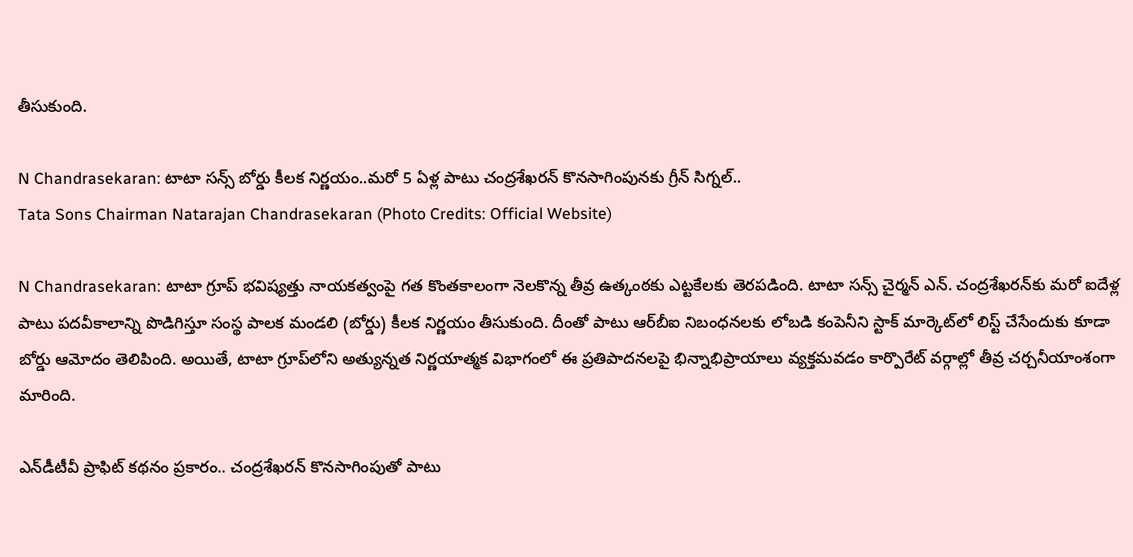తీసుకుంది.

N Chandrasekaran: టాటా సన్స్ బోర్డు కీలక నిర్ణయం..మరో 5 ఏళ్ల పాటు చంద్రశేఖరన్ కొనసాగింపునకు గ్రీన్ సిగ్నల్..
Tata Sons Chairman Natarajan Chandrasekaran (Photo Credits: Official Website)

N Chandrasekaran: టాటా గ్రూప్ భవిష్యత్తు నాయకత్వంపై గత కొంతకాలంగా నెలకొన్న తీవ్ర ఉత్కంఠకు ఎట్టకేలకు తెరపడింది. టాటా సన్స్ చైర్మన్ ఎన్‌. చంద్రశేఖరన్‌కు మరో ఐదేళ్ల పాటు పదవీకాలాన్ని పొడిగిస్తూ సంస్థ పాలక మండలి (బోర్డు) కీలక నిర్ణయం తీసుకుంది. దీంతో పాటు ఆర్‌బీఐ నిబంధనలకు లోబడి కంపెనీని స్టాక్ మార్కెట్‌లో లిస్ట్ చేసేందుకు కూడా బోర్డు ఆమోదం తెలిపింది. అయితే, టాటా గ్రూప్‌లోని అత్యున్నత నిర్ణయాత్మక విభాగంలో ఈ ప్రతిపాదనలపై భిన్నాభిప్రాయాలు వ్యక్తమవడం కార్పొరేట్ వర్గాల్లో తీవ్ర చర్చనీయాంశంగా మారింది.

ఎన్‌డీటీవీ ప్రాఫిట్ కథనం ప్రకారం.. చంద్రశేఖరన్ కొనసాగింపుతో పాటు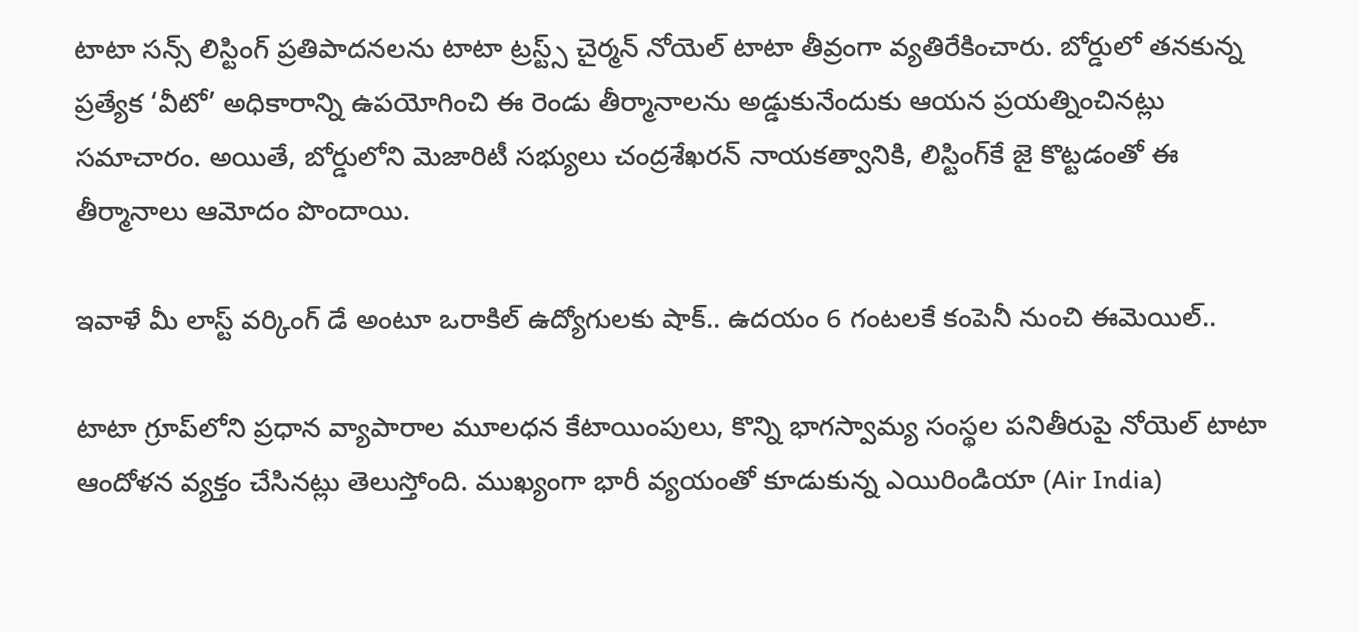టాటా సన్స్ లిస్టింగ్ ప్రతిపాదనలను టాటా ట్రస్ట్స్ చైర్మన్ నోయెల్ టాటా తీవ్రంగా వ్యతిరేకించారు. బోర్డులో తనకున్న ప్రత్యేక ‘వీటో’ అధికారాన్ని ఉపయోగించి ఈ రెండు తీర్మానాలను అడ్డుకునేందుకు ఆయన ప్రయత్నించినట్లు సమాచారం. అయితే, బోర్డులోని మెజారిటీ సభ్యులు చంద్రశేఖరన్ నాయకత్వానికి, లిస్టింగ్‌కే జై కొట్టడంతో ఈ తీర్మానాలు ఆమోదం పొందాయి.

ఇవాళే మీ లాస్ట్ వర్కింగ్ డే అంటూ ఒరాకిల్ ఉద్యోగులకు షాక్.. ఉదయం 6 గంటలకే కంపెనీ నుంచి ఈమెయిల్..

టాటా గ్రూప్‌లోని ప్రధాన వ్యాపారాల మూలధన కేటాయింపులు, కొన్ని భాగస్వామ్య సంస్థల పనితీరుపై నోయెల్ టాటా ఆందోళన వ్యక్తం చేసినట్లు తెలుస్తోంది. ముఖ్యంగా భారీ వ్యయంతో కూడుకున్న ఎయిరిండియా (Air India)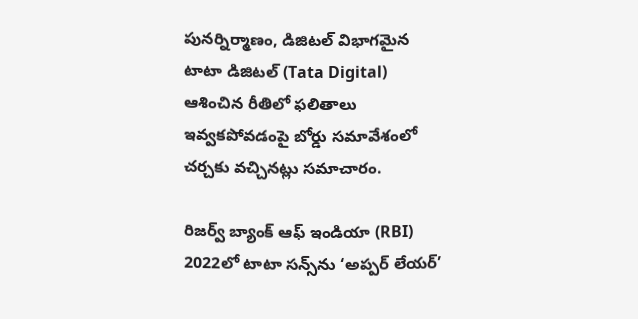పునర్నిర్మాణం, డిజిటల్ విభాగమైన టాటా డిజిటల్ (Tata Digital) ఆశించిన రీతిలో ఫలితాలు ఇవ్వకపోవడంపై బోర్డు సమావేశంలో చర్చకు వచ్చినట్లు సమాచారం.

రిజర్వ్ బ్యాంక్ ఆఫ్ ఇండియా (RBI) 2022లో టాటా సన్స్‌ను ‘అప్పర్ లేయర్’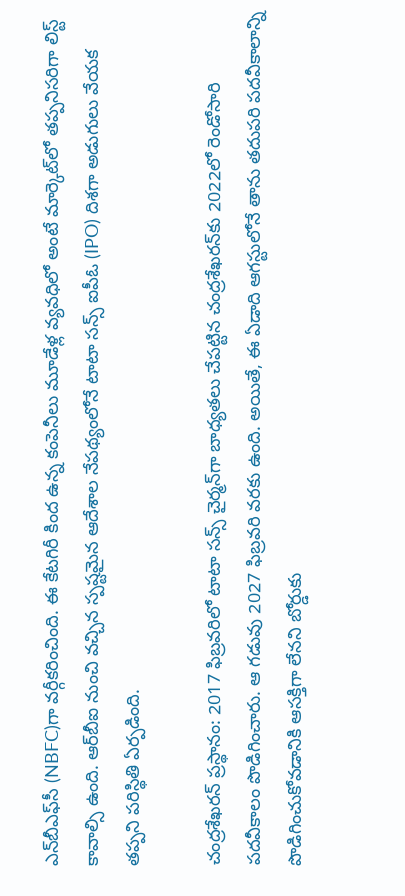ఎన్‌బీఎఫ్‌సీ (NBFC)గా వర్గీకరించింది. ఈ కేటగిరీ కింద ఉన్న కంపెనీలు మూడేళ్ల వ్యవధిలో అంటే మార్కెట్‌లో తప్పనిసరిగా లిస్ట్ కావాల్సి ఉంది. ఆర్‌బీఐ నుంచి వచ్చిన స్పష్టమైన ఆదేశాల నేపథ్యంలోనే టాటా సన్స్‌ ఐపీఓ (IPO) దిశగా అడుగులు వేయక తప్పని పరిస్థితి ఏర్పడింది.

చంద్రశేఖరన్ ప్రస్థానం: 2017 ఫిబ్రవరిలో టాటా సన్స్ చైర్మన్‌గా బాధ్యతలు చేపట్టిన చంద్రశేఖరన్‌కు 2022లో రెండోసారి పదవీకాలం పొడిగించారు. ఆ గడువు 2027 ఫిబ్రవరి వరకు ఉంది. అయితే, ఈ ఏడాది ఆగస్టులోనే తాను తదుపరి పదవీకాలాన్ని పొడిగించుకోవడానికి ఆసక్తిగా లేనని బోర్డుకు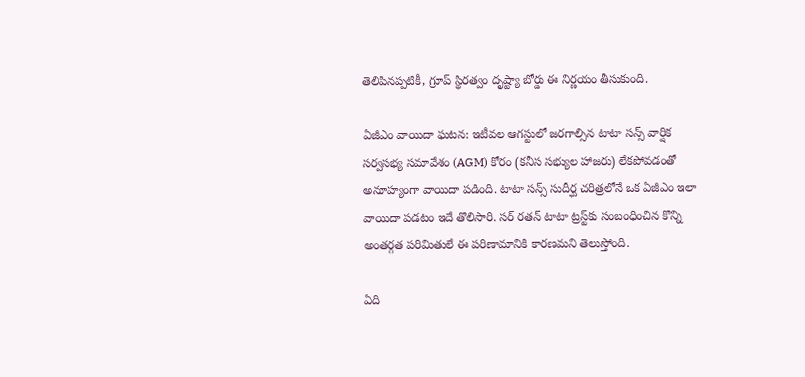తెలిపినప్పటికీ, గ్రూప్ స్థిరత్వం దృష్ట్యా బోర్డు ఈ నిర్ణయం తీసుకుంది.

ఏజీఎం వాయిదా ఘటన: ఇటీవల ఆగస్టులో జరగాల్సిన టాటా సన్స్ వార్షిక సర్వసభ్య సమావేశం (AGM) కోరం (కనీస సభ్యుల హాజరు) లేకపోవడంతో అనూహ్యంగా వాయిదా పడింది. టాటా సన్స్ సుదీర్ఘ చరిత్రలోనే ఒక ఏజీఎం ఇలా వాయిదా పడటం ఇదే తొలిసారి. సర్‌ రతన్ టాటా ట్రస్ట్‌కు సంబంధించిన కొన్ని అంతర్గత పరిమితులే ఈ పరిణామానికి కారణమని తెలుస్తోంది.

ఏది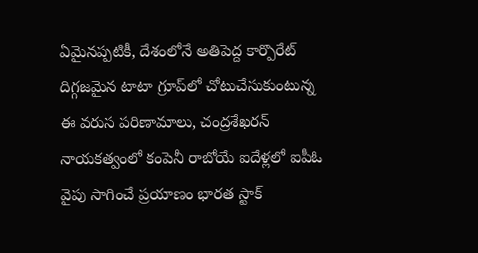ఏమైనప్పటికీ, దేశంలోనే అతిపెద్ద కార్పొరేట్ దిగ్గజమైన టాటా గ్రూప్‌లో చోటుచేసుకుంటున్న ఈ వరుస పరిణామాలు, చంద్రశేఖరన్ నాయకత్వంలో కంపెనీ రాబోయే ఐదేళ్లలో ఐపీఓ వైపు సాగించే ప్రయాణం భారత స్టాక్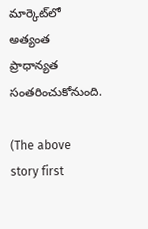మార్కెట్‌లో అత్యంత ప్రాధాన్యత సంతరించుకోనుంది.

(The above story first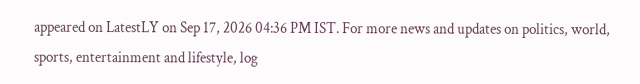appeared on LatestLY on Sep 17, 2026 04:36 PM IST. For more news and updates on politics, world, sports, entertainment and lifestyle, log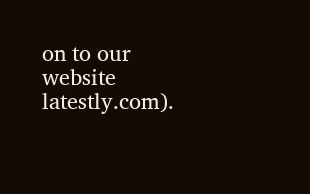on to our website latestly.com).